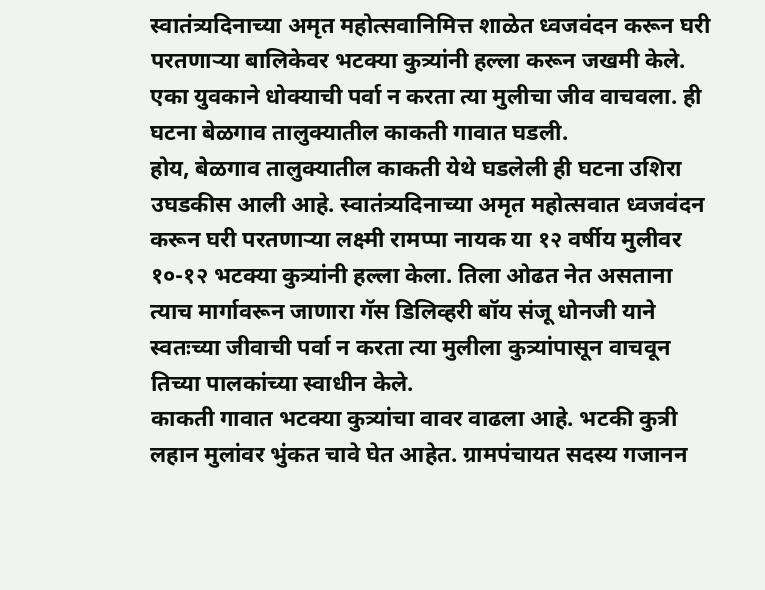स्वातंत्र्यदिनाच्या अमृत महोत्सवानिमित्त शाळेत ध्वजवंदन करून घरी परतणाऱ्या बालिकेवर भटक्या कुत्र्यांनी हल्ला करून जखमी केले. एका युवकाने धोक्याची पर्वा न करता त्या मुलीचा जीव वाचवला. ही घटना बेळगाव तालुक्यातील काकती गावात घडली.
होय, बेळगाव तालुक्यातील काकती येथे घडलेली ही घटना उशिरा उघडकीस आली आहे. स्वातंत्र्यदिनाच्या अमृत महोत्सवात ध्वजवंदन करून घरी परतणाऱ्या लक्ष्मी रामप्पा नायक या १२ वर्षीय मुलीवर १०-१२ भटक्या कुत्र्यांनी हल्ला केला. तिला ओढत नेत असताना त्याच मार्गावरून जाणारा गॅस डिलिव्हरी बॉय संजू धोनजी याने स्वतःच्या जीवाची पर्वा न करता त्या मुलीला कुत्र्यांपासून वाचवून तिच्या पालकांच्या स्वाधीन केले.
काकती गावात भटक्या कुत्र्यांचा वावर वाढला आहे. भटकी कुत्री लहान मुलांवर भुंकत चावे घेत आहेत. ग्रामपंचायत सदस्य गजानन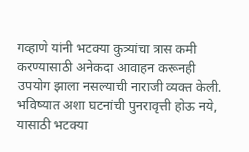गव्हाणे यांनी भटक्या कुत्र्यांचा त्रास कमी करण्यासाठी अनेकदा आवाहन करूनही उपयोग झाला नसल्याची नाराजी व्यक्त केली. भविष्यात अशा घटनांची पुनरावृत्ती होऊ नये, यासाठी भटक्या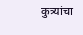कुत्र्यांचा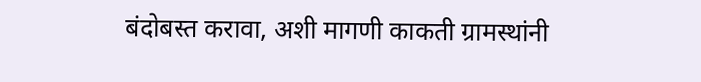बंदोबस्त करावा, अशी मागणी काकती ग्रामस्थांनी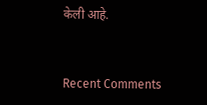केली आहे.


Recent Comments